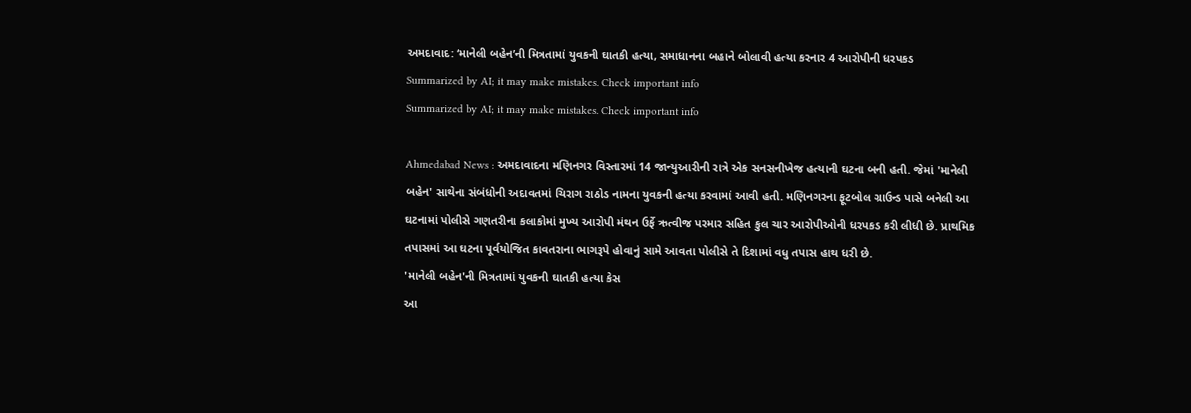અમદાવાદ: ‘માનેલી બહેન’ની મિત્રતામાં યુવકની ઘાતકી હત્યા, સમાધાનના બહાને બોલાવી હત્યા કરનાર 4 આરોપીની ધરપકડ
Summarized by AI; it may make mistakes. Check important info
Summarized by AI; it may make mistakes. Check important info

Ahmedabad News : અમદાવાદના મણિનગર વિસ્તારમાં 14 જાન્યુઆરીની રાત્રે એક સનસનીખેજ હત્યાની ઘટના બની હતી. જેમાં 'માનેલી બહેન' સાથેના સંબંધોની અદાવતમાં ચિરાગ રાઠોડ નામના યુવકની હત્યા કરવામાં આવી હતી. મણિનગરના ફૂટબોલ ગ્રાઉન્ડ પાસે બનેલી આ ઘટનામાં પોલીસે ગણતરીના કલાકોમાં મુખ્ય આરોપી મંથન ઉર્ફે ઋત્વીજ પરમાર સહિત કુલ ચાર આરોપીઓની ધરપકડ કરી લીધી છે. પ્રાથમિક તપાસમાં આ ઘટના પૂર્વયોજિત કાવતરાના ભાગરૂપે હોવાનું સામે આવતા પોલીસે તે દિશામાં વધુ તપાસ હાથ ધરી છે.
'માનેલી બહેન'ની મિત્રતામાં યુવકની ઘાતકી હત્યા કેસ
આ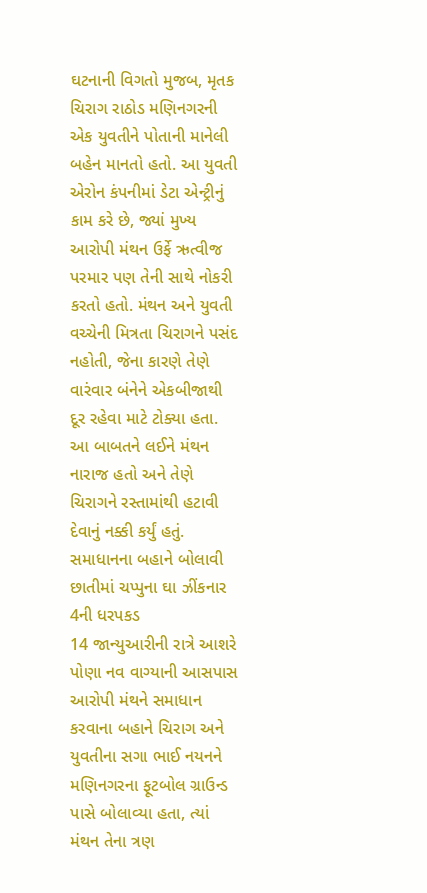ઘટનાની વિગતો મુજબ, મૃતક ચિરાગ રાઠોડ મણિનગરની એક યુવતીને પોતાની માનેલી બહેન માનતો હતો. આ યુવતી એરોન કંપનીમાં ડેટા એન્ટ્રીનું કામ કરે છે, જ્યાં મુખ્ય આરોપી મંથન ઉર્ફે ઋત્વીજ પરમાર પણ તેની સાથે નોકરી કરતો હતો. મંથન અને યુવતી વચ્ચેની મિત્રતા ચિરાગને પસંદ નહોતી, જેના કારણે તેણે વારંવાર બંનેને એકબીજાથી દૂર રહેવા માટે ટોક્યા હતા. આ બાબતને લઈને મંથન નારાજ હતો અને તેણે ચિરાગને રસ્તામાંથી હટાવી દેવાનું નક્કી કર્યું હતું.
સમાધાનના બહાને બોલાવી છાતીમાં ચપ્પુના ઘા ઝીંકનાર 4ની ધરપકડ
14 જાન્યુઆરીની રાત્રે આશરે પોણા નવ વાગ્યાની આસપાસ આરોપી મંથને સમાધાન કરવાના બહાને ચિરાગ અને યુવતીના સગા ભાઈ નયનને મણિનગરના ફૂટબોલ ગ્રાઉન્ડ પાસે બોલાવ્યા હતા, ત્યાં મંથન તેના ત્રણ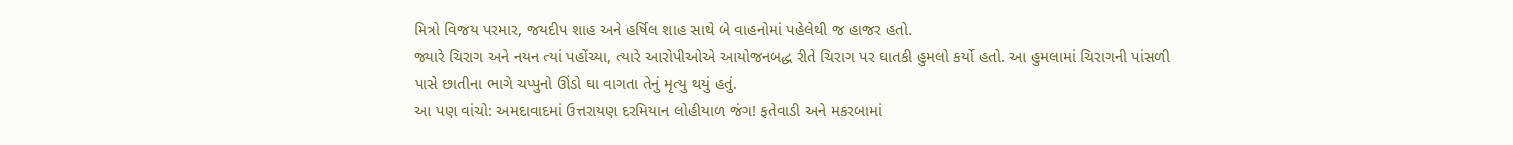મિત્રો વિજય પરમાર, જયદીપ શાહ અને હર્ષિલ શાહ સાથે બે વાહનોમાં પહેલેથી જ હાજર હતો.
જ્યારે ચિરાગ અને નયન ત્યાં પહોંચ્યા, ત્યારે આરોપીઓએ આયોજનબદ્ધ રીતે ચિરાગ પર ઘાતકી હુમલો કર્યો હતો. આ હુમલામાં ચિરાગની પાંસળી પાસે છાતીના ભાગે ચપ્પુનો ઊંડો ઘા વાગતા તેનું મૃત્યુ થયું હતું.
આ પણ વાંચો: અમદાવાદમાં ઉત્તરાયણ દરમિયાન લોહીયાળ જંગ! ફતેવાડી અને મકરબામાં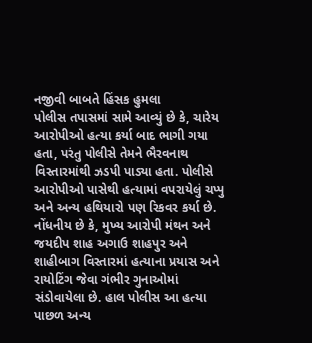નજીવી બાબતે હિંસક હુમલા
પોલીસ તપાસમાં સામે આવ્યું છે કે, ચારેય આરોપીઓ હત્યા કર્યા બાદ ભાગી ગયા હતા, પરંતુ પોલીસે તેમને ભૈરવનાથ વિસ્તારમાંથી ઝડપી પાડ્યા હતા. પોલીસે આરોપીઓ પાસેથી હત્યામાં વપરાયેલું ચપ્પુ અને અન્ય હથિયારો પણ રિકવર કર્યા છે.
નોંધનીય છે કે, મુખ્ય આરોપી મંથન અને જયદીપ શાહ અગાઉ શાહપુર અને શાહીબાગ વિસ્તારમાં હત્યાના પ્રયાસ અને રાયોટિંગ જેવા ગંભીર ગુનાઓમાં સંડોવાયેલા છે. હાલ પોલીસ આ હત્યા પાછળ અન્ય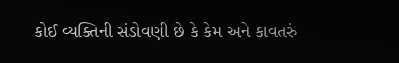કોઈ વ્યક્તિની સંડોવણી છે કે કેમ અને કાવતરું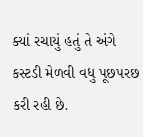ક્યાં રચાયું હતું તે અંગે કસ્ટડી મેળવી વધુ પૂછપરછ કરી રહી છે.